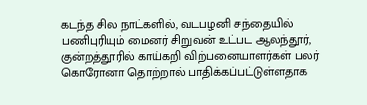கடந்த சில நாட்களில், வடபழனி சந்தையில் பணிபுரியும் மைனர் சிறுவன் உட்பட ஆலந்தூர், குன்றத்தூரில் காய்கறி விற்பனையாளர்கள் பலர் கொரோனா தொற்றால் பாதிக்கப்பட்டுள்ளதாக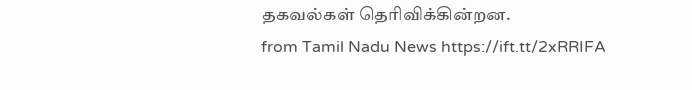தகவல்கள் தெரிவிக்கின்றன.
from Tamil Nadu News https://ift.tt/2xRRIFA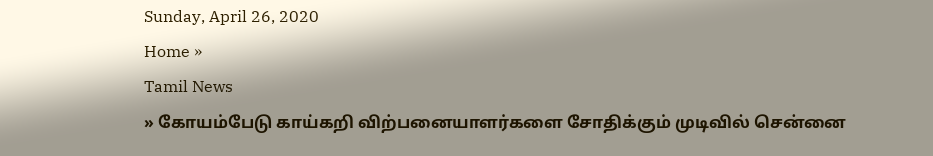Sunday, April 26, 2020
Home »
Tamil News
» கோயம்பேடு காய்கறி விற்பனையாளர்களை சோதிக்கும் முடிவில் சென்னை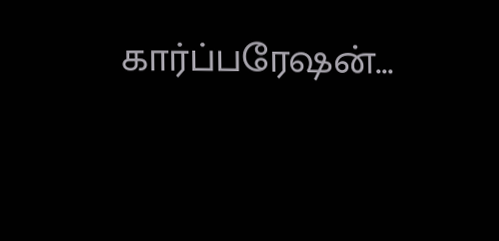கார்ப்பரேஷன்...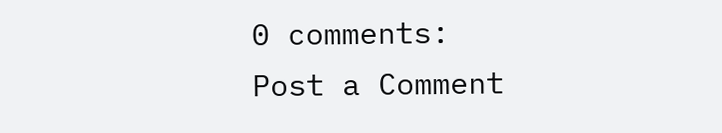0 comments:
Post a Comment